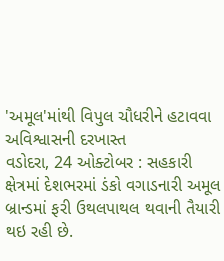'અમૂલ'માંથી વિપુલ ચૌધરીને હટાવવા અવિશ્વાસની દરખાસ્ત
વડોદરા, 24 ઓક્ટોબર : સહકારી ક્ષેત્રમાં દેશભરમાં ડંકો વગાડનારી અમૂલ બ્રાન્ડમાં ફરી ઉથલપાથલ થવાની તૈયારી થઇ રહી છે.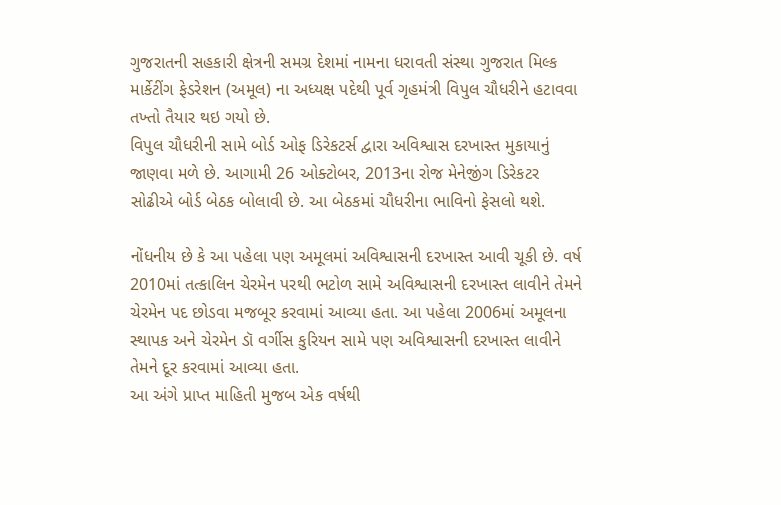ગુજરાતની સહકારી ક્ષેત્રની સમગ્ર દેશમાં નામના ધરાવતી સંસ્થા ગુજરાત મિલ્ક માર્કેટીંગ ફેડરેશન (અમૂલ) ના અધ્યક્ષ પદેથી પૂર્વ ગૃહમંત્રી વિપુલ ચૌધરીને હટાવવા તખ્તો તૈયાર થઇ ગયો છે.
વિપુલ ચૌધરીની સામે બોર્ડ ઓફ ડિરેકટર્સ દ્વારા અવિશ્વાસ દરખાસ્ત મુકાયાનું જાણવા મળે છે. આગામી 26 ઓક્ટોબર, 2013ના રોજ મેનેજીંગ ડિરેકટર સોઢીએ બોર્ડ બેઠક બોલાવી છે. આ બેઠકમાં ચૌધરીના ભાવિનો ફેસલો થશે.

નોંધનીય છે કે આ પહેલા પણ અમૂલમાં અવિશ્વાસની દરખાસ્ત આવી ચૂકી છે. વર્ષ 2010માં તત્કાલિન ચેરમેન પરથી ભટોળ સામે અવિશ્વાસની દરખાસ્ત લાવીને તેમને ચેરમેન પદ છોડવા મજબૂર કરવામાં આવ્યા હતા. આ પહેલા 2006માં અમૂલના સ્થાપક અને ચેરમેન ડૉ વર્ગીસ કુરિયન સામે પણ અવિશ્વાસની દરખાસ્ત લાવીને તેમને દૂર કરવામાં આવ્યા હતા.
આ અંગે પ્રાપ્ત માહિતી મુજબ એક વર્ષથી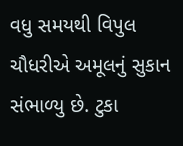વધુ સમયથી વિપુલ ચૌધરીએ અમૂલનું સુકાન સંભાળ્યુ છે. ટુકા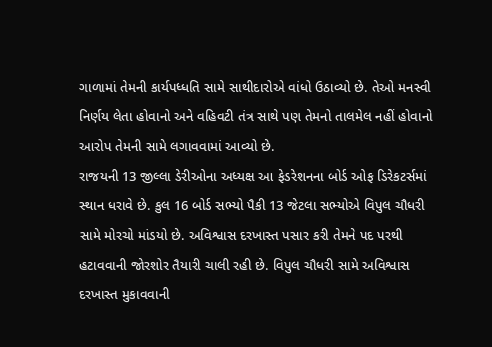ગાળામાં તેમની કાર્યપધ્ધતિ સામે સાથીદારોએ વાંધો ઉઠાવ્યો છે. તેઓ મનસ્વી નિર્ણય લેતા હોવાનો અને વહિવટી તંત્ર સાથે પણ તેમનો તાલમેલ નહીં હોવાનો આરોપ તેમની સામે લગાવવામાં આવ્યો છે.
રાજયની 13 જીલ્લા ડેરીઓના અધ્યક્ષ આ ફેડરેશનના બોર્ડ ઓફ ડિરેકટર્સમાં સ્થાન ધરાવે છે. કુલ 16 બોર્ડ સભ્યો પૈકી 13 જેટલા સભ્યોએ વિપુલ ચૌધરી સામે મોરચો માંડયો છે. અવિશ્વાસ દરખાસ્ત પસાર કરી તેમને પદ પરથી હટાવવાની જોરશોર તૈયારી ચાલી રહી છે. વિપુલ ચૌધરી સામે અવિશ્વાસ દરખાસ્ત મુકાવવાની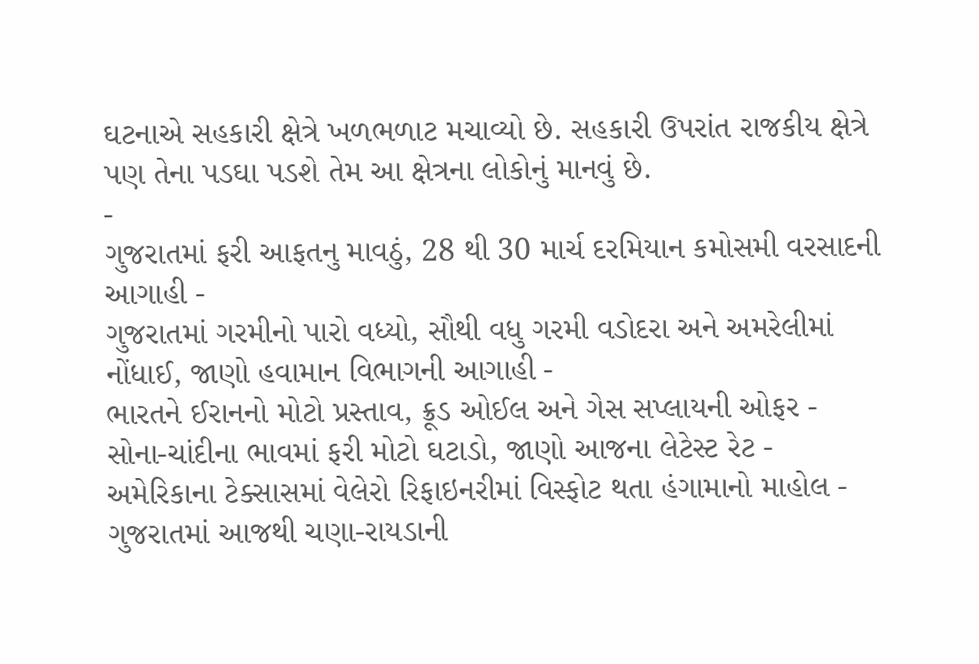ઘટનાએ સહકારી ક્ષેત્રે ખળભળાટ મચાવ્યો છે. સહકારી ઉપરાંત રાજકીય ક્ષેત્રે પણ તેના પડઘા પડશે તેમ આ ક્ષેત્રના લોકોનું માનવું છે.
-
ગુજરાતમાં ફરી આફતનુ માવઠું, 28 થી 30 માર્ચ દરમિયાન કમોસમી વરસાદની આગાહી -
ગુજરાતમાં ગરમીનો પારો વધ્યો, સૌથી વધુ ગરમી વડોદરા અને અમરેલીમાં નોંધાઈ, જાણો હવામાન વિભાગની આગાહી -
ભારતને ઈરાનનો મોટો પ્રસ્તાવ, ક્રૂડ ઓઈલ અને ગેસ સપ્લાયની ઓફર -
સોના-ચાંદીના ભાવમાં ફરી મોટો ઘટાડો, જાણો આજના લેટેસ્ટ રેટ -
અમેરિકાના ટેક્સાસમાં વેલેરો રિફાઇનરીમાં વિસ્ફોટ થતા હંગામાનો માહોલ -
ગુજરાતમાં આજથી ચણા-રાયડાની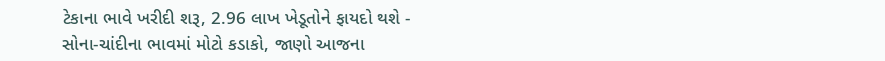ટેકાના ભાવે ખરીદી શરૂ, 2.96 લાખ ખેડૂતોને ફાયદો થશે -
સોના-ચાંદીના ભાવમાં મોટો કડાકો, જાણો આજના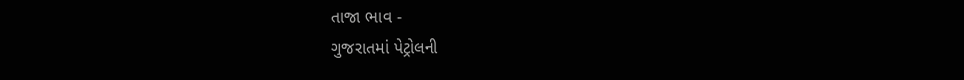તાજા ભાવ -
ગુજરાતમાં પેટ્રોલની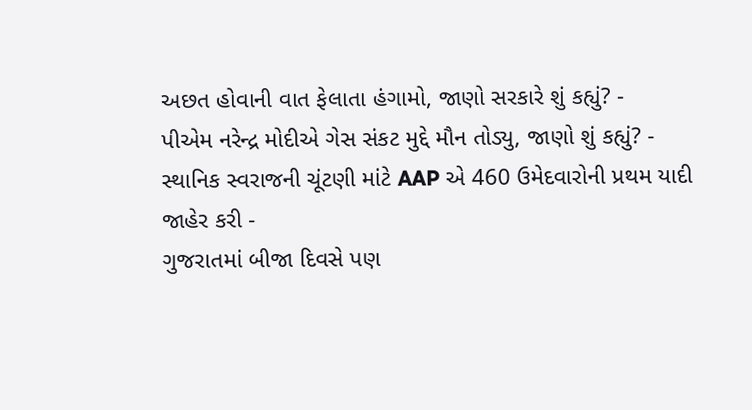અછત હોવાની વાત ફેલાતા હંગામો, જાણો સરકારે શું કહ્યું? -
પીએમ નરેન્દ્ર મોદીએ ગેસ સંકટ મુદ્દે મૌન તોડ્યુ, જાણો શું કહ્યું? -
સ્થાનિક સ્વરાજની ચૂંટણી માંટે AAP એ 460 ઉમેદવારોની પ્રથમ યાદી જાહેર કરી -
ગુજરાતમાં બીજા દિવસે પણ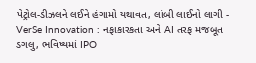પેટ્રોલ-ડીઝલને લઈને હંગામો યથાવત, લાંબી લાઈનો લાગી -
VerSe Innovation : નફાકારકતા અને AI તરફ મજબૂત ડગલુ, ભવિષ્યમાં IPO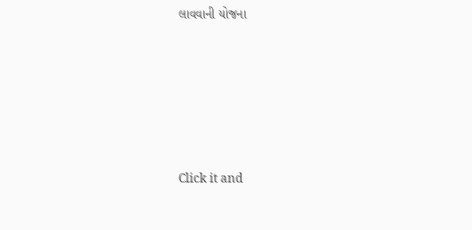લાવવાની યોજના









Click it and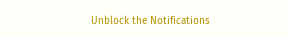Unblock the Notifications